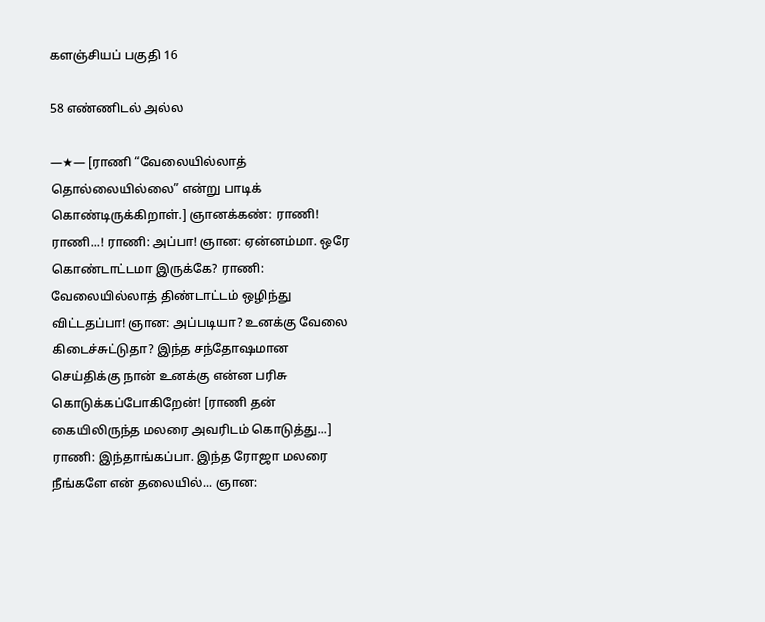களஞ்சியப் பகுதி 16

58 எண்ணிடல் அல்ல

—★— [ராணி “வேலையில்லாத் தொல்லையில்லை” என்று பாடிக் கொண்டிருக்கிறாள்.] ஞானக்கண்: ராணி! ராணி...! ராணி: அப்பா! ஞான: ஏன்னம்மா. ஒரே கொண்டாட்டமா இருக்கே? ராணி: வேலையில்லாத் திண்டாட்டம் ஒழிந்து விட்டதப்பா! ஞான: அப்படியா? உனக்கு வேலை கிடைச்சுட்டுதா? இந்த சந்தோஷமான செய்திக்கு நான் உனக்கு என்ன பரிசு கொடுக்கப்போகிறேன்! [ராணி தன் கையிலிருந்த மலரை அவரிடம் கொடுத்து...] ராணி: இந்தாங்கப்பா. இந்த ரோஜா மலரை நீங்களே என் தலையில்... ஞான: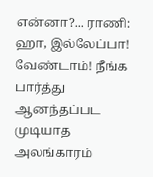என்னா?... ராணி: ஹா, இல்லேப்பா! வேண்டாம்! நீங்க பார்த்து ஆனந்தப்பட முடியாத அலங்காரம்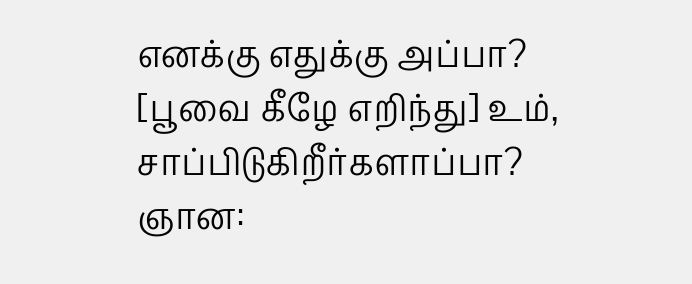எனக்கு எதுக்கு அப்பா? [பூவை கீழே எறிந்து] உம், சாப்பிடுகிறீர்களாப்பா? ஞான: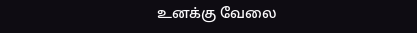உனக்கு வேலை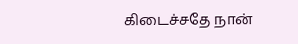கிடைச்சதே நான்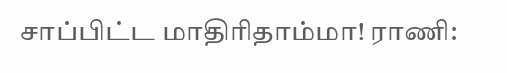சாப்பிட்ட மாதிரிதாம்மா! ராணி: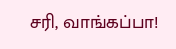சரி, வாங்கப்பா!